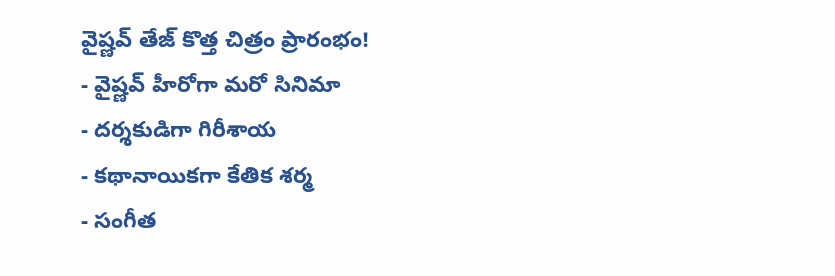వైష్ణవ్ తేజ్ కొత్త చిత్రం ప్రారంభం!
- వైష్ణవ్ హీరోగా మరో సినిమా
- దర్శకుడిగా గిరీశాయ
- కథానాయికగా కేతిక శర్మ
- సంగీత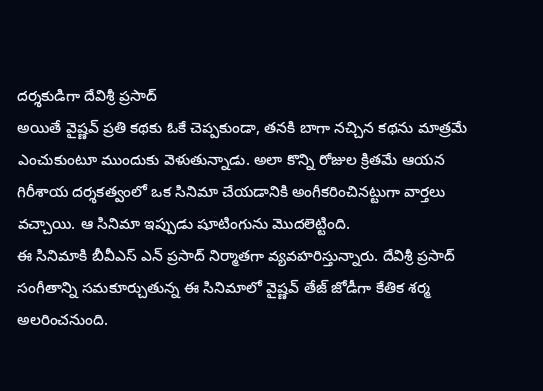దర్శకుడిగా దేవిశ్రీ ప్రసాద్
అయితే వైష్ణవ్ ప్రతి కథకు ఓకే చెప్పకుండా, తనకి బాగా నచ్చిన కథను మాత్రమే ఎంచుకుంటూ ముందుకు వెళుతున్నాడు. అలా కొన్ని రోజుల క్రితమే ఆయన గిరీశాయ దర్శకత్వంలో ఒక సినిమా చేయడానికి అంగీకరించినట్టుగా వార్తలు వచ్చాయి. ఆ సినిమా ఇప్పుడు షూటింగును మొదలెట్టింది.
ఈ సినిమాకి బీవీఎస్ ఎన్ ప్రసాద్ నిర్మాతగా వ్యవహరిస్తున్నారు. దేవిశ్రీ ప్రసాద్ సంగీతాన్ని సమకూర్చుతున్న ఈ సినిమాలో వైష్ణవ్ తేజ్ జోడీగా కేతిక శర్మ అలరించనుంది.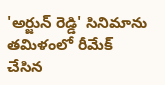'అర్జున్ రెడ్డి' సినిమాను తమిళంలో రీమేక్ చేసిన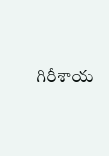గిరీశాయ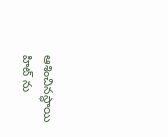ఆశించినస్థాయి హిట్ ను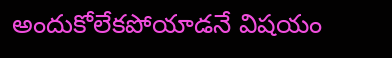అందుకోలేకపోయాడనే విషయం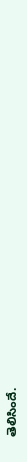తెలిసిందే.